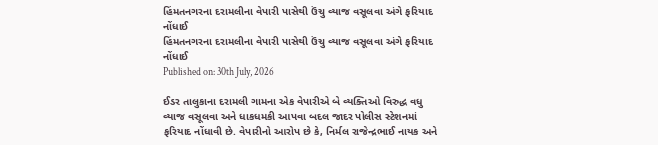હિંમતનગરના દરામલીના વેપારી પાસેથી ઉંચુ વ્યાજ વસૂલવા અંગે ફરિયાદ નોંધાઈ
હિંમતનગરના દરામલીના વેપારી પાસેથી ઉંચુ વ્યાજ વસૂલવા અંગે ફરિયાદ નોંધાઈ
Published on: 30th July, 2026

ઈડર તાલુકાના દરામલી ગામના એક વેપારીએ બે વ્યક્તિઓ વિરુદ્ધ વધુ વ્યાજ વસૂલવા અને ધાકધમકી આપવા બદલ જાદર પોલીસ સ્ટેશનમાં ફરિયાદ નોંધાવી છે. વેપારીનો આરોપ છે કે, નિર્મલ રાજેન્દ્રભાઈ નાયક અને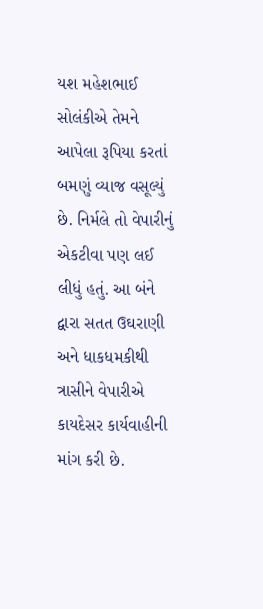યશ મહેશભાઈ સોલંકીએ તેમને આપેલા રૂપિયા કરતાં બમણું વ્યાજ વસૂલ્યું છે. નિર્મલે તો વેપારીનું એકટીવા પણ લઈ લીધું હતું. આ બંને દ્વારા સતત ઉઘરાણી અને ધાકધમકીથી ત્રાસીને વેપારીએ કાયદેસર કાર્યવાહીની માંગ કરી છે.